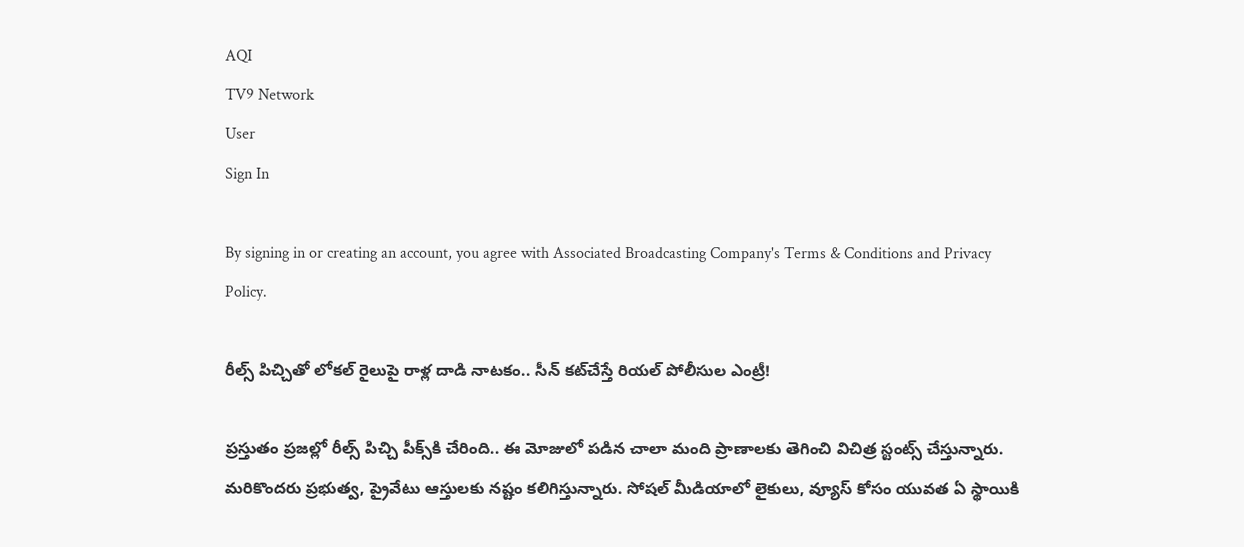AQI
TV9 Network
User
Sign In

By signing in or creating an account, you agree with Associated Broadcasting Company's Terms & Conditions and Privacy Policy.

రీల్స్ పిచ్చితో లోకల్ రైలుపై రాళ్ల దాడి నాటకం.. సీన్‌ కట్‌చేస్తే రియల్‌ పోలీసుల ఎంట్రీ!

ప్రస్తుతం ప్రజల్లో రీల్స్‌ పిచ్చి పీక్స్‌కి చేరింది.. ఈ మోజులో పడిన చాలా మంది ప్రాణాలకు తెగించి విచిత్ర స్టంట్స్‌ చేస్తున్నారు. మరికొందరు ప్రభుత్వ, ప్రైవేటు ఆస్తులకు నష్టం కలిగిస్తున్నారు. సోషల్ మీడియాలో లైకులు, వ్యూస్ కోసం యువత ఏ స్థాయికి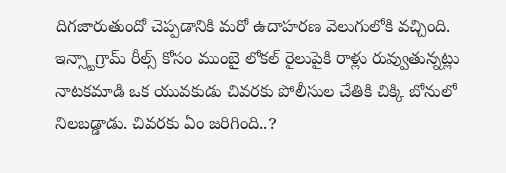దిగజారుతుందో చెప్పడానికి మరో ఉదాహరణ వెలుగులోకి వచ్చింది. ఇన్స్టాగ్రామ్ రీల్స్ కోసం ముంబై లోకల్ రైలుపైకి రాళ్లు రువ్వుతున్నట్లు నాటకమాడి ఒక యువకుడు చివరకు పోలీసుల చేతికి చిక్కి బోనులో నిలబడ్డాడు. చివరకు ఏం జరిగింది..?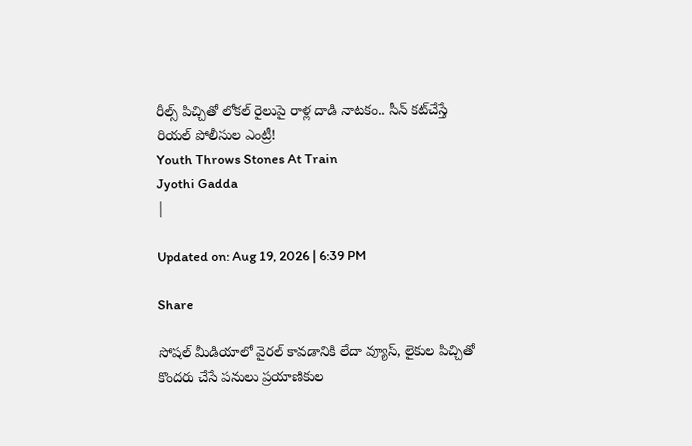రీల్స్ పిచ్చితో లోకల్ రైలుపై రాళ్ల దాడి నాటకం.. సీన్‌ కట్‌చేస్తే రియల్‌ పోలీసుల ఎంట్రీ!
Youth Throws Stones At Train
Jyothi Gadda
|

Updated on: Aug 19, 2026 | 6:39 PM

Share

సోషల్ మీడియాలో వైరల్ కావడానికి లేదా వ్యూస్‌, లైకుల పిచ్చితో కొందరు చేసే పనులు ప్రయాణికుల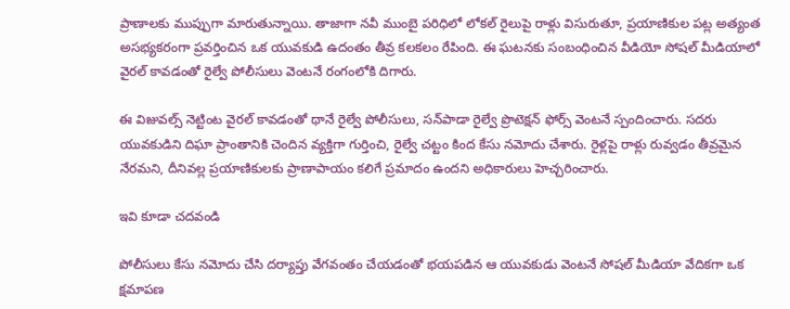ప్రాణాలకు ముప్పుగా మారుతున్నాయి. తాజాగా నవీ ముంబై పరిధిలో లోకల్ రైలుపై రాళ్లు విసురుతూ, ప్రయాణికుల పట్ల అత్యంత అసభ్యకరంగా ప్రవర్తించిన ఒక యువకుడి ఉదంతం తీవ్ర కలకలం రేపింది. ఈ ఘటనకు సంబంధించిన వీడియో సోషల్ మీడియాలో వైరల్ కావడంతో రైల్వే పోలీసులు వెంటనే రంగంలోకి దిగారు.

ఈ విజువల్స్ నెట్టింట వైరల్ కావడంతో థానే రైల్వే పోలీసులు, సన్‌పాడా రైల్వే ప్రొటెక్షన్ ఫోర్స్ వెంటనే స్పందించారు. సదరు యువకుడిని దిఘా ప్రాంతానికి చెందిన వ్యక్తిగా గుర్తించి, రైల్వే చట్టం కింద కేసు నమోదు చేశారు. రైళ్లపై రాళ్లు రువ్వడం తీవ్రమైన నేరమని, దీనివల్ల ప్రయాణికులకు ప్రాణాపాయం కలిగే ప్రమాదం ఉందని అధికారులు హెచ్చరించారు.

ఇవి కూడా చదవండి

పోలీసులు కేసు నమోదు చేసి దర్యాప్తు వేగవంతం చేయడంతో భయపడిన ఆ యువకుడు వెంటనే సోషల్ మీడియా వేదికగా ఒక క్షమాపణ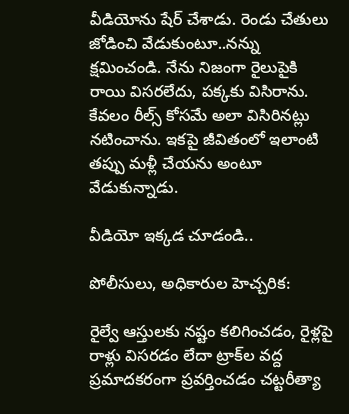వీడియోను షేర్ చేశాడు. రెండు చేతులు జోడించి వేడుకుంటూ..నన్ను క్షమించండి. నేను నిజంగా రైలుపైకి రాయి విసరలేదు, పక్కకు విసిరాను. కేవలం రీల్స్ కోసమే అలా విసిరినట్లు నటించాను. ఇకపై జీవితంలో ఇలాంటి తప్పు మళ్లీ చేయను అంటూ వేడుకున్నాడు.

వీడియో ఇక్కడ చూడండి..

పోలీసులు, అధికారుల హెచ్చరిక:

రైల్వే ఆస్తులకు నష్టం కలిగించడం, రైళ్లపై రాళ్లు విసరడం లేదా ట్రాక్‌ల వద్ద ప్రమాదకరంగా ప్రవర్తించడం చట్టరీత్యా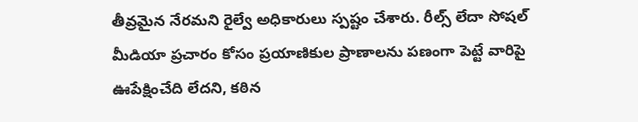తీవ్రమైన నేరమని రైల్వే అధికారులు స్పష్టం చేశారు. రీల్స్ లేదా సోషల్ మీడియా ప్రచారం కోసం ప్రయాణికుల ప్రాణాలను పణంగా పెట్టే వారిపై ఊపేక్షించేది లేదని, కఠిన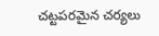చట్టపరమైన చర్యలు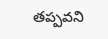తప్పవని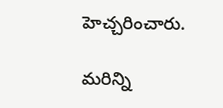హెచ్చరించారు.

మరిన్ని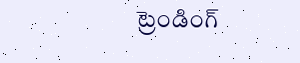ట్రెండింగ్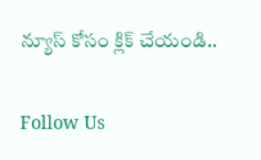న్యూస్ కోసం క్లిక్ చేయండి..

Follow Us